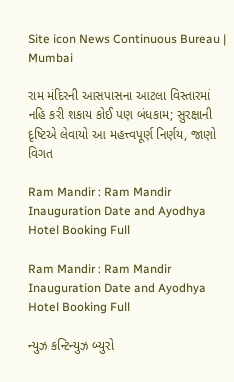Site icon News Continuous Bureau | Mumbai

રામ મંદિરની આસપાસના આટલા વિસ્તારમાં નહિ કરી શકાય કોઈ પણ બંધકામ; સુરક્ષાની દૃષ્ટિએ લેવાયો આ મહત્ત્વપૂર્ણ નિર્ણય, જાણો વિગત

Ram Mandir : Ram Mandir Inauguration Date and Ayodhya Hotel Booking Full

Ram Mandir : Ram Mandir Inauguration Date and Ayodhya Hotel Booking Full

ન્યુઝ કન્ટિન્યુઝ બ્યુરો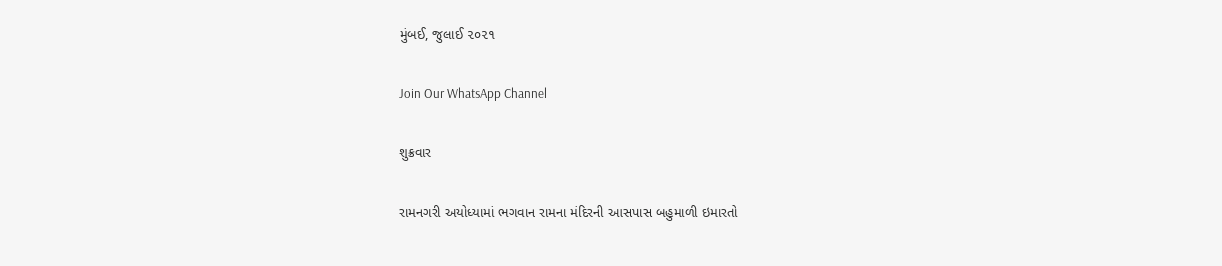મુંબઈ, જુલાઈ ૨૦૨૧

Join Our WhatsApp Channel

શુક્રવાર

રામનગરી અયોધ્યામાં ભગવાન રામના મંદિરની આસપાસ બહુમાળી ઇમારતો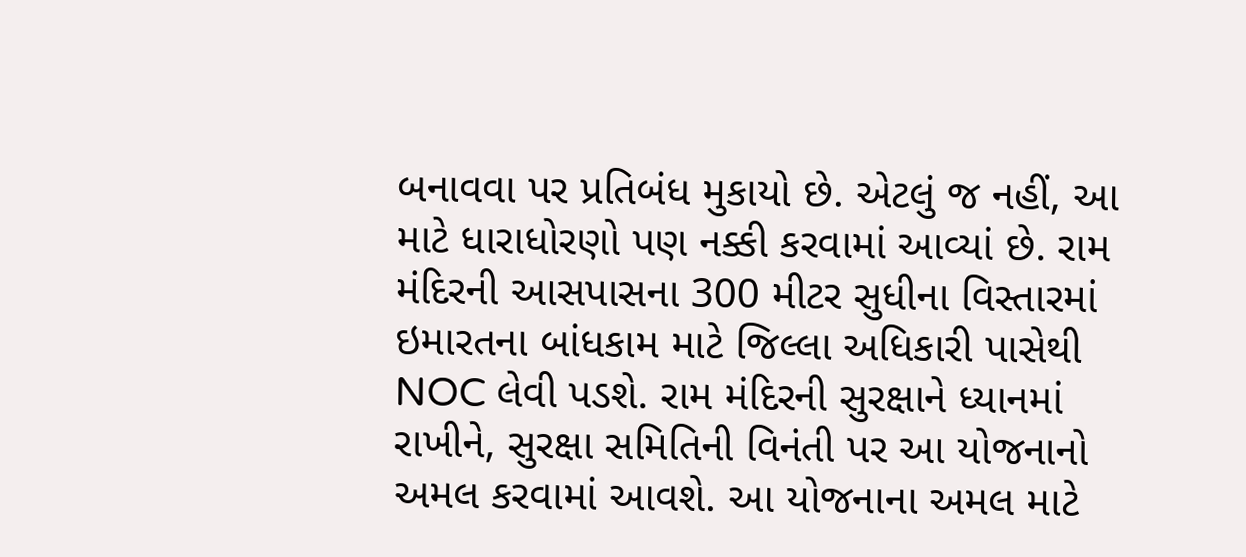બનાવવા પર પ્રતિબંધ મુકાયો છે. એટલું જ નહીં, આ માટે ધારાધોરણો પણ નક્કી કરવામાં આવ્યાં છે. રામ મંદિરની આસપાસના 300 મીટર સુધીના વિસ્તારમાં ઇમારતના બાંધકામ માટે જિલ્લા અધિકારી પાસેથી NOC લેવી પડશે. રામ મંદિરની સુરક્ષાને ધ્યાનમાં રાખીને, સુરક્ષા સમિતિની વિનંતી પર આ યોજનાનો અમલ કરવામાં આવશે. આ યોજનાના અમલ માટે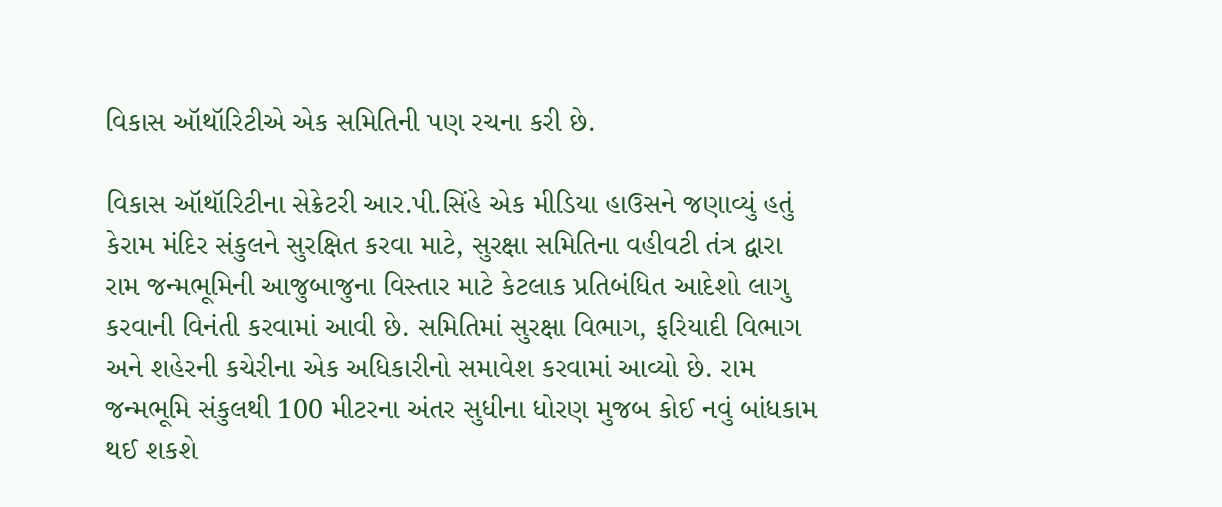વિકાસ ઑથૉરિટીએ એક સમિતિની પણ રચના કરી છે.

વિકાસ ઑથૉરિટીના સેક્રેટરી આર.પી.સિંહે એક મીડિયા હાઉસને જણાવ્યું હતું કેરામ મંદિર સંકુલને સુરક્ષિત કરવા માટે, સુરક્ષા સમિતિના વહીવટી તંત્ર દ્વારા રામ જન્મભૂમિની આજુબાજુના વિસ્તાર માટે કેટલાક પ્રતિબંધિત આદેશો લાગુ કરવાની વિનંતી કરવામાં આવી છે. સમિતિમાં સુરક્ષા વિભાગ, ફરિયાદી વિભાગ અને શહેરની કચેરીના એક અધિકારીનો સમાવેશ કરવામાં આવ્યો છે. રામ જન્મભૂમિ સંકુલથી 100 મીટરના અંતર સુધીના ધોરણ મુજબ કોઈ નવું બાંધકામ થઈ શકશે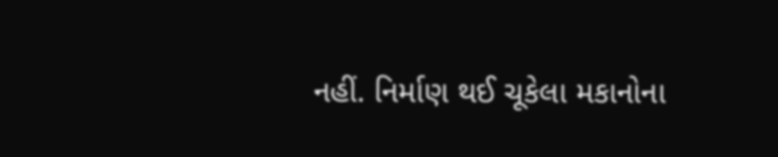નહીં. નિર્માણ થઈ ચૂકેલા મકાનોના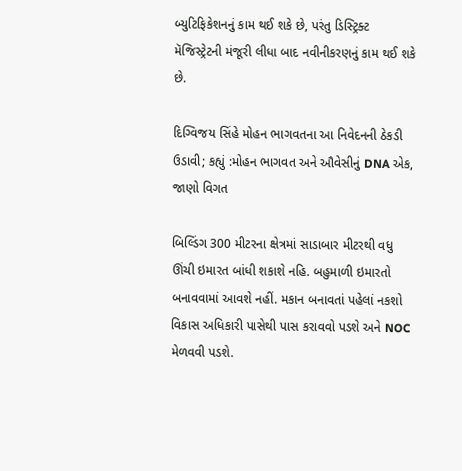બ્યુટિફિકેશનનું કામ થઈ શકે છે, પરંતુ ડિસ્ટ્રિક્ટ મૅજિસ્ટ્રેટની મંજૂરી લીધા બાદ નવીનીકરણનું કામ થઈ શકે છે.

દિગ્વિજય સિંહે મોહન ભાગવતના આ નિવેદનની ઠેકડી ઉડાવી; કહ્યું :મોહન ભાગવત અને ઔવેસીનું DNA એક, જાણો વિગત

બિલ્ડિંગ 300 મીટરના ક્ષેત્રમાં સાડાબાર મીટરથી વધુ ઊંચી ઇમારત બાંધી શકાશે નહિ. બહુમાળી ઇમારતો બનાવવામાં આવશે નહીં. મકાન બનાવતાં પહેલાં નકશો વિકાસ અધિકારી પાસેથી પાસ કરાવવો પડશે અને NOC મેળવવી પડશે.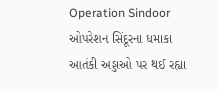Operation Sindoor ઓપરેશન સિંદૂરના ધમાકા આતંકી અડ્ડાઓ પર થઈ રહ્યા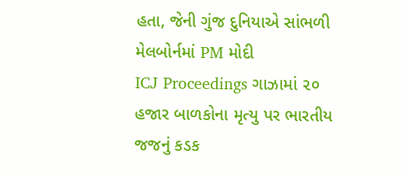હતા, જેની ગુંજ દુનિયાએ સાંભળી મેલબોર્નમાં PM મોદી
ICJ Proceedings ગાઝામાં ૨૦ હજાર બાળકોના મૃત્યુ પર ભારતીય જજનું કડક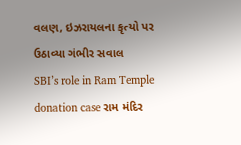વલણ, ઇઝરાયલના કૃત્યો પર ઉઠાવ્યા ગંભીર સવાલ
SBI’s role in Ram Temple donation case રામ મંદિર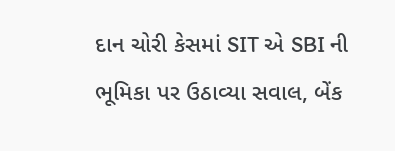દાન ચોરી કેસમાં SIT એ SBI ની ભૂમિકા પર ઉઠાવ્યા સવાલ, બેંક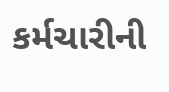કર્મચારીની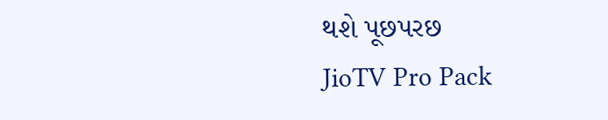થશે પૂછપરછ
JioTV Pro Pack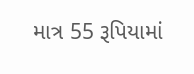માત્ર 55 રૂપિયામાં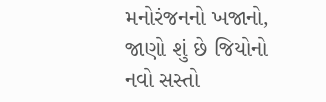મનોરંજનનો ખજાનો, જાણો શું છે જિયોનો નવો સસ્તો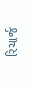રિચાર્જ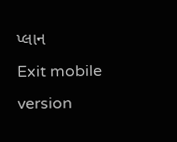પ્લાન
Exit mobile version